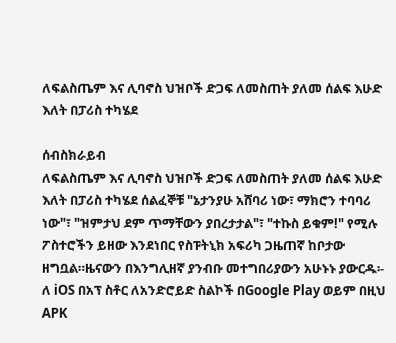ለፍልስጤም እና ሊባኖስ ህዝቦች ድጋፍ ለመስጠት ያለመ ሰልፍ እሁድ እለት በፓሪስ ተካሄደ

ሰብስክራይብ
ለፍልስጤም እና ሊባኖስ ህዝቦች ድጋፍ ለመስጠት ያለመ ሰልፍ እሁድ እለት በፓሪስ ተካሄደ ሰልፈኞቹ "ኔታንያሁ አሸባሪ ነው፣ ማክሮን ተባባሪ ነው"፣ "ዝምታህ ደም ጥማቸውን ያበረታታል"፣ "ተኩስ ይቁም!" የሚሉ ፖስተሮችን ይዘው እንደነበር የስፑትኒክ አፍሪካ ጋዜጠኛ ከቦታው ዘግቧል።ዜናውን በእንግሊዘኛ ያንብቡ መተግበሪያውን አሁኑኑ ያውርዱ፡- ለ iOS በአፕ ስቶር ለአንድሮይድ ስልኮች በGoogle Play ወይም በዚህ APK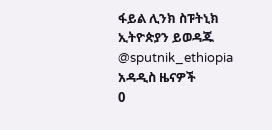ፋይል ሊንክ ስፑትኒክ ኢትዮጵያን ይወዳጁ @sputnik_ethiopia
አዳዲስ ዜናዎች
0